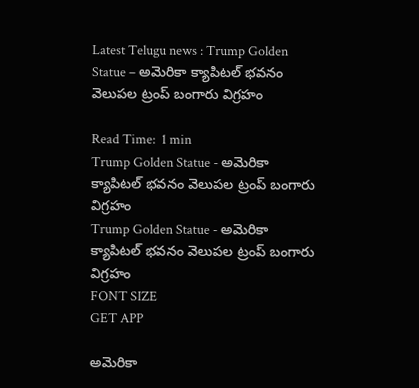Latest Telugu news : Trump Golden Statue – అమెరికా క్యాపిటల్‌ భవనం వెలుపల ట్రంప్‌ బంగారు విగ్రహం

Read Time:  1 min
Trump Golden Statue - అమెరికా క్యాపిటల్‌ భవనం వెలుపల ట్రంప్‌ బంగారు విగ్రహం
Trump Golden Statue - అమెరికా క్యాపిటల్‌ భవనం వెలుపల ట్రంప్‌ బంగారు విగ్రహం
FONT SIZE
GET APP

అమెరికా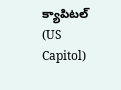క్యాపిటల్ (US Capitol)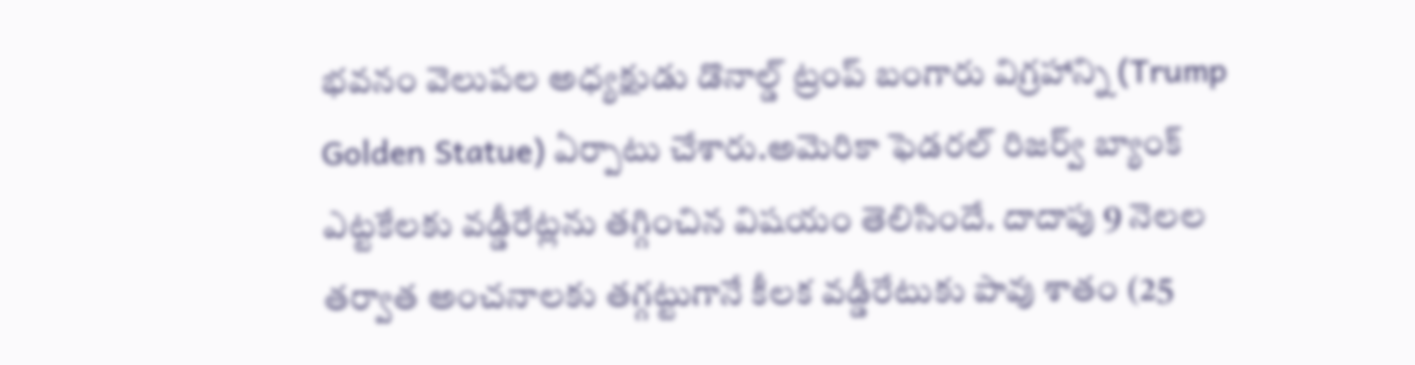భవనం వెలుపల అధ్యక్షుడు డొనాల్డ్ ట్రంప్ బంగారు విగ్రహాన్ని (Trump Golden Statue) ఏర్పాటు చేశారు.అమెరికా ఫెడరల్‌ రిజర్వ్‌ బ్యాంక్‌ ఎట్టకేలకు వడ్డీరేట్లను తగ్గించిన విషయం తెలిసిందే. దాదాపు 9 నెలల తర్వాత అంచనాలకు తగ్గట్టుగానే కీలక వడ్డీరేటుకు పావు శాతం (25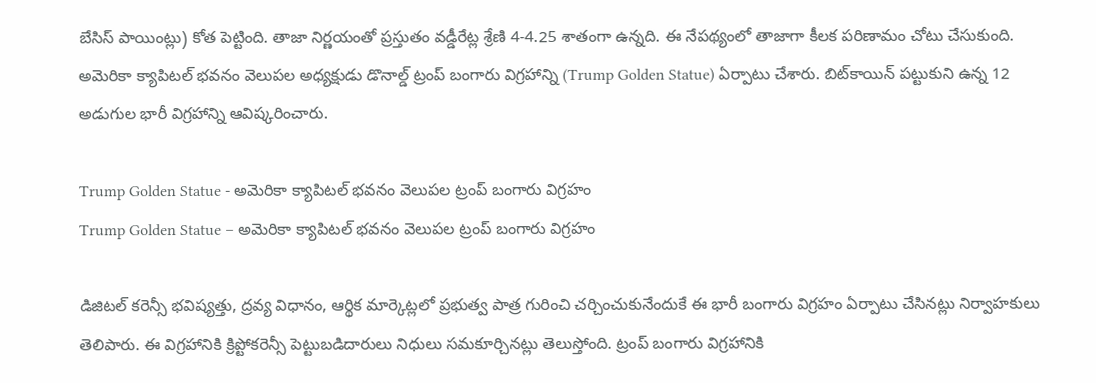బేసిస్‌ పాయింట్లు) కోత పెట్టింది. తాజా నిర్ణయంతో ప్రస్తుతం వడ్డీరేట్ల శ్రేణి 4-4.25 శాతంగా ఉన్నది. ఈ నేపథ్యంలో తాజాగా కీలక పరిణామం చోటు చేసుకుంది. అమెరికా క్యాపిటల్ భవనం వెలుపల అధ్యక్షుడు డొనాల్డ్ ట్రంప్ బంగారు విగ్రహాన్ని (Trump Golden Statue) ఏర్పాటు చేశారు. బిట్‌కాయిన్ పట్టుకుని ఉన్న 12 అడుగుల భారీ విగ్రహాన్ని ఆవిష్కరించారు.

Trump Golden Statue - అమెరికా క్యాపిటల్‌ భవనం వెలుపల ట్రంప్‌ బంగారు విగ్రహం
Trump Golden Statue – అమెరికా క్యాపిటల్‌ భవనం వెలుపల ట్రంప్‌ బంగారు విగ్రహం

డిజిటల్‌ కరెన్సీ భవిష్యత్తు, ద్రవ్య విధానం, ఆర్థిక మార్కెట్లలో ప్రభుత్వ పాత్ర గురించి చర్చించుకునేందుకే ఈ భారీ బంగారు విగ్రహం ఏర్పాటు చేసినట్లు నిర్వాహకులు తెలిపారు. ఈ విగ్రహానికి క్రిప్టోకరెన్సీ పెట్టుబడిదారులు నిధులు సమకూర్చినట్లు తెలుస్తోంది. ట్రంప్‌ బంగారు విగ్రహానికి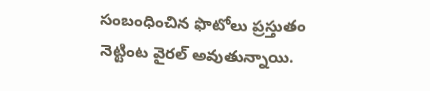సంబంధించిన ఫొటోలు ప్రస్తుతం నెట్టింట వైరల్‌ అవుతున్నాయి.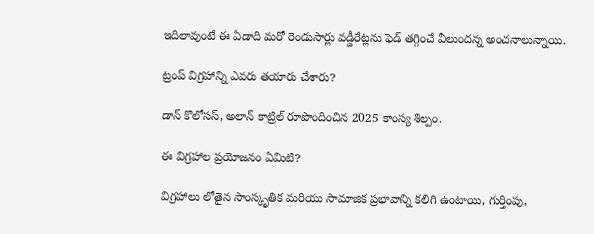ఇదిలావుంటే ఈ ఏడాది మరో రెండుసార్లు వడ్డీరేట్లను ఫెడ్‌ తగ్గించే వీలుందన్న అంచనాలున్నాయి.

ట్రంప్ విగ్రహాన్ని ఎవరు తయారు చేశారు?

డాన్ కొలోసస్, అలాన్ కాట్రిల్ రూపొందించిన 2025 కాంస్య శిల్పం.

ఈ విగ్రహాల ప్రయోజనం ఏమిటి?

విగ్రహాలు లోతైన సాంస్కృతిక మరియు సామాజిక ప్రభావాన్ని కలిగి ఉంటాయి, గుర్తింపు,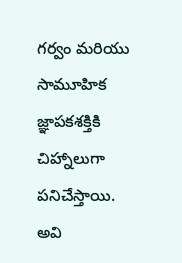గర్వం మరియు సామూహిక జ్ఞాపకశక్తికి చిహ్నాలుగా పనిచేస్తాయి. అవి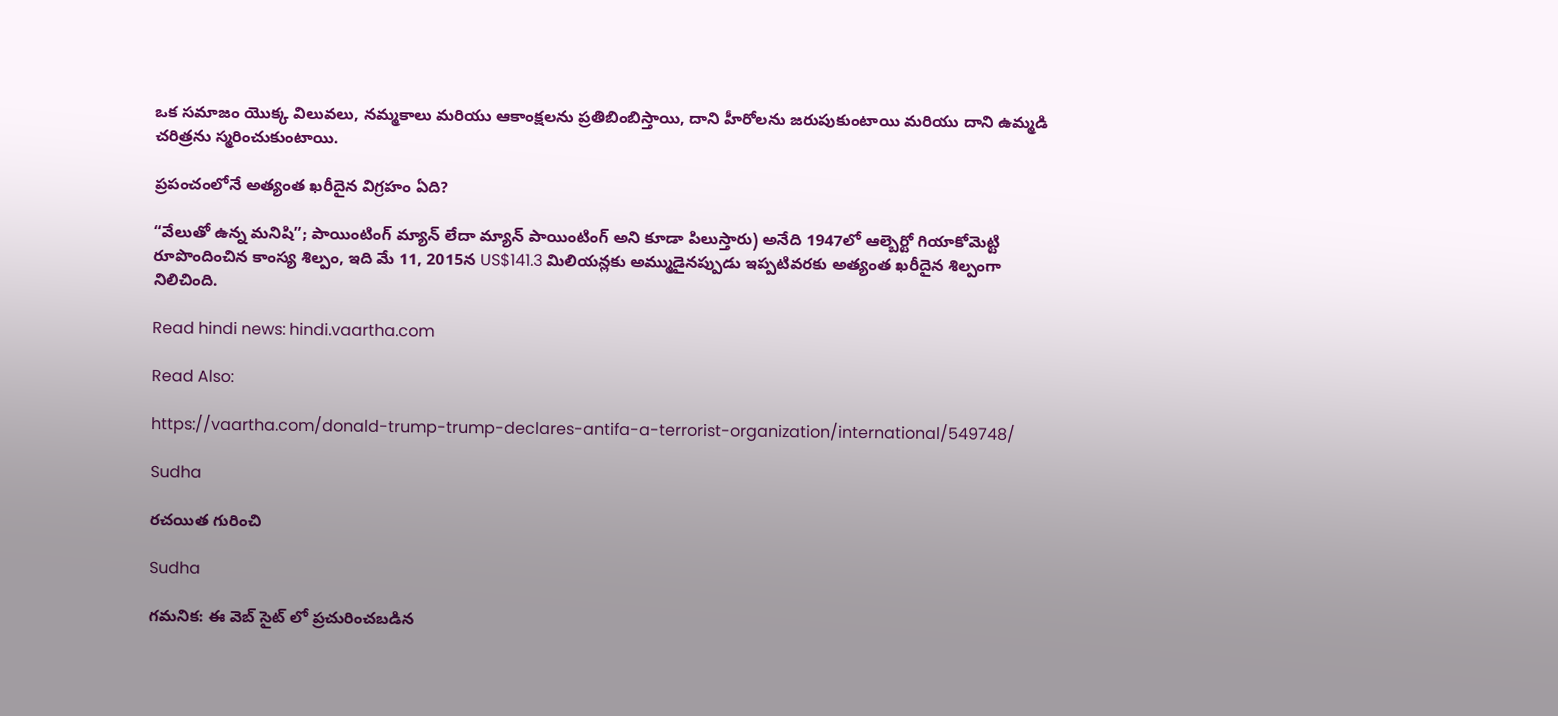ఒక సమాజం యొక్క విలువలు, నమ్మకాలు మరియు ఆకాంక్షలను ప్రతిబింబిస్తాయి, దాని హీరోలను జరుపుకుంటాయి మరియు దాని ఉమ్మడి చరిత్రను స్మరించుకుంటాయి.

ప్రపంచంలోనే అత్యంత ఖరీదైన విగ్రహం ఏది?

“వేలుతో ఉన్న మనిషి”; పాయింటింగ్ మ్యాన్ లేదా మ్యాన్ పాయింటింగ్ అని కూడా పిలుస్తారు) అనేది 1947లో ఆల్బెర్టో గియాకోమెట్టి రూపొందించిన కాంస్య శిల్పం, ఇది మే 11, 2015న US$141.3 మిలియన్లకు అమ్ముడైనప్పుడు ఇప్పటివరకు అత్యంత ఖరీదైన శిల్పంగా నిలిచింది.

Read hindi news: hindi.vaartha.com

Read Also:

https://vaartha.com/donald-trump-trump-declares-antifa-a-terrorist-organization/international/549748/

Sudha

రచయిత గురించి

Sudha

గమనిక: ఈ వెబ్ సైట్ లో ప్రచురించబడిన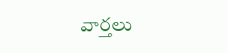వార్తలు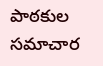పాఠకుల సమాచార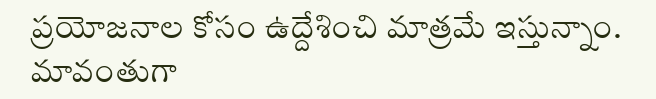ప్రయోజనాల కోసం ఉద్దేశించి మాత్రమే ఇస్తున్నాం. మావంతుగా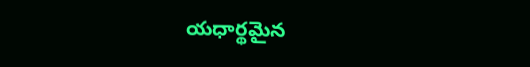యధార్థమైన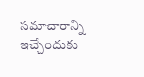సమాచారాన్ని ఇచ్చేందుకు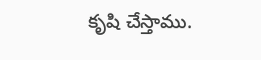కృషి చేస్తాము.